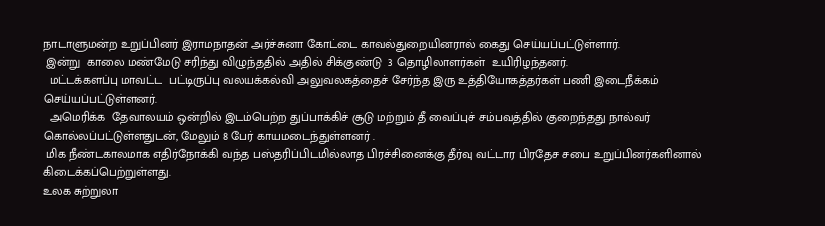நாடாளுமன்ற உறுப்பினர் இராமநாதன் அர்ச்சுனா கோட்டை காவல்துறையினரால் கைது செய்யப்பட்டுள்ளார்.
 இன்று  காலை மண்மேடு சரிந்து விழுந்ததில் அதில் சிக்குண்டு  3 தொழிலாளர்கள்  உயிரிழந்தனர்.
  மட்டக்களப்பு மாவட்ட  பட்டிருப்பு வலயக்கல்வி அலுவலகத்தைச் சேர்ந்த இரு உத்தியோகத்தர்கள் பணி இடைநீக்கம் செய்யப்பட்டுள்ளனர்.
  அமெரிக்க  தேவாலயம் ஒன்றில் இடம்பெற்ற துப்பாக்கிச் சூடு மற்றும் தீ வைப்புச் சம்பவத்தில் குறைந்தது நால்வர் கொல்லப்பட்டுள்ளதுடன், மேலும் 8 பேர் காயமடைந்துள்ளனர் .
 மிக நீண்டகாலமாக எதிர்நோக்கி வந்த பஸ்தரிப்பிடமில்லாத பிரச்சினைக்கு தீர்வு வட்டார பிரதேச சபை உறுப்பினர்களினால் கிடைக்கப்பெற்றுள்ளது.
உலக சுற்றுலா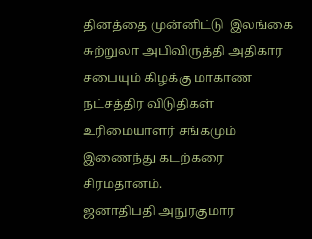தினத்தை முன்னிட்டு  இலங்கை சுற்றுலா அபிவிருத்தி அதிகார சபையும் கிழக்கு மாகாண நட்சத்திர விடுதிகள் உரிமையாளர் சங்கமும் இணைந்து கடற்கரை சிரமதானம்.
ஜனாதிபதி அநுரகுமார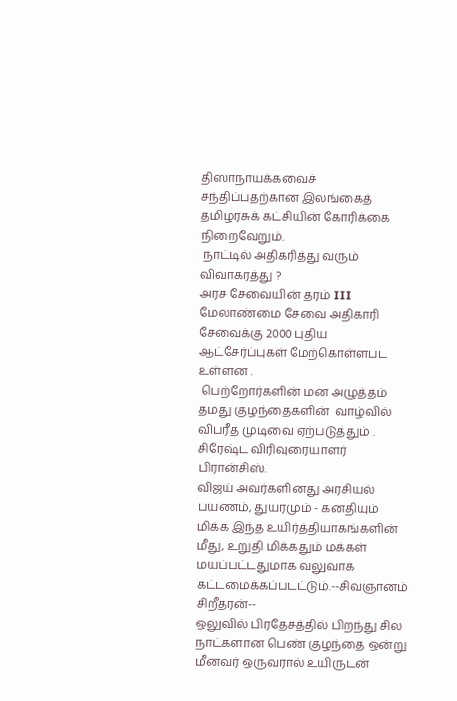திஸாநாயக்கவைச் சந்திப்பதற்கான இலங்கைத் தமிழரசுக் கட்சியின் கோரிக்கை நிறைவேறும்.
 நாட்டில் அதிகரித்து வரும் விவாகரத்து ?
அரச சேவையின் தரம் III மேலாண்மை சேவை அதிகாரி சேவைக்கு 2000 புதிய ஆட்சேர்ப்புகள் மேற்கொள்ளபட உள்ளன .
 பெற்றோர்களின் மன அழுத்தம் தமது குழந்தைகளின்  வாழ்வில் விபரீத முடிவை ஏற்படுத்தும் .  சிரேஷ்ட விரிவுரையாளர் பிரான்சிஸ்.
விஜய் அவர்களினது அரசியல் பயணம், துயரமும் - கனதியும் மிக்க இந்த உயிர்த்தியாகங்களின் மீது, உறுதி மிக்கதும் மக்கள் மயப்பட்டதுமாக வலுவாக கட்டமைக்கப்படட்டும்.--சிவஞானம் சிறீதரன்--
ஒலுவில் பிரதேசத்தில் பிறந்து சில நாட்களான பெண் குழந்தை ஒன்று மீனவர் ஒருவரால் உயிருடன்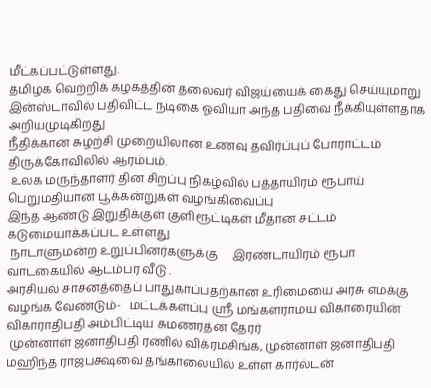மீட்கப்பட்டுள்ளது.
தமிழக வெற்றிக் கழகத்தின் தலைவர் விஜய்யைக் கைது செய்யுமாறு இன்ஸ்டாவில் பதிவிட்ட நடிகை ஓவியா அந்த பதிவை நீக்கியுள்ளதாக அறியமுடிகிறது
நீதிக்கான சுழற்சி முறையிலான உணவு தவிர்ப்புப் போராட்டம் திருக்கோவிலில் ஆரம்பம்.
 உலக மருந்தாளர் தின சிறப்பு நிகழ்வில் பத்தாயிரம் ரூபாய் பெறுமதியான பூக்கன்றுகள் வழங்கிவைப்பு
இந்த ஆண்டு இறுதிக்குள் குளிரூட்டிகள் மீதான சட்டம் கடுமையாக்கப்பட உள்ளது
 நாடாளுமன்ற உறுப்பினர்களுக்கு     இரண்டாயிரம் ரூபா வாடகையில் ஆடம்பர வீடு .
அரசியல் சாசனத்தைப் பாதுகாப்பதற்கான உரிமையை அரசு எமக்கு வழங்க வேண்டும்-   மட்டக்களப்பு ஸ்ரீ மங்களராமய விகாரையின் விகாராதிபதி அம்பிட்டிய சுமணரத்ன தேரர்
 முன்னாள் ஜனாதிபதி ரணில் விக்ரமசிங்க, முன்னாள் ஜனாதிபதி மஹிந்த ராஜபக்ஷவை தங்காலையில் உள்ள கார்ல்டன்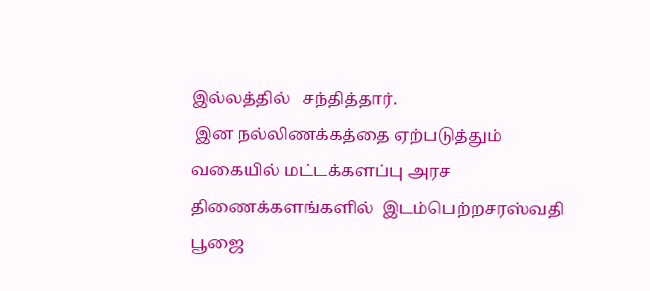இல்லத்தில்   சந்தித்தார்.
 இன நல்லிணக்கத்தை ஏற்படுத்தும் வகையில் மட்டக்களப்பு அரச திணைக்களங்களில்  இடம்பெற்றசரஸ்வதி பூஜை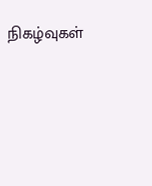நிகழ்வுகள்